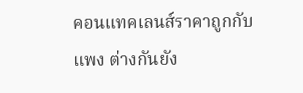คอนแทคเลนส์ราคาถูกกับแพง ต่างกันยัง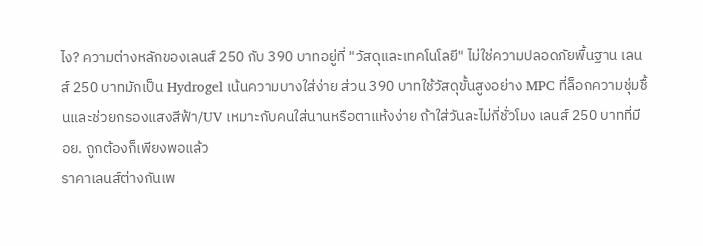ไง? ความต่างหลักของเลนส์ 250 กับ 390 บาทอยู่ที่ "วัสดุและเทคโนโลยี" ไม่ใช่ความปลอดภัยพื้นฐาน เลนส์ 250 บาทมักเป็น Hydrogel เน้นความบางใส่ง่าย ส่วน 390 บาทใช้วัสดุขั้นสูงอย่าง MPC ที่ล็อกความชุ่มชื้นและช่วยกรองแสงสีฟ้า/UV เหมาะกับคนใส่นานหรือตาแห้งง่าย ถ้าใส่วันละไม่กี่ชั่วโมง เลนส์ 250 บาทที่มี อย. ถูกต้องก็เพียงพอแล้ว
ราคาเลนส์ต่างกันเพ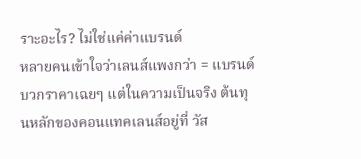ราะอะไร? ไม่ใช่แค่ค่าแบรนด์
หลายคนเข้าใจว่าเลนส์แพงกว่า = แบรนด์บวกราคาเฉยๆ แต่ในความเป็นจริง ต้นทุนหลักของคอนแทคเลนส์อยู่ที่ วัส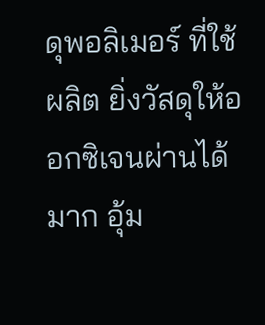ดุพอลิเมอร์ ที่ใช้ผลิต ยิ่งวัสดุให้ออกซิเจนผ่านได้มาก อุ้ม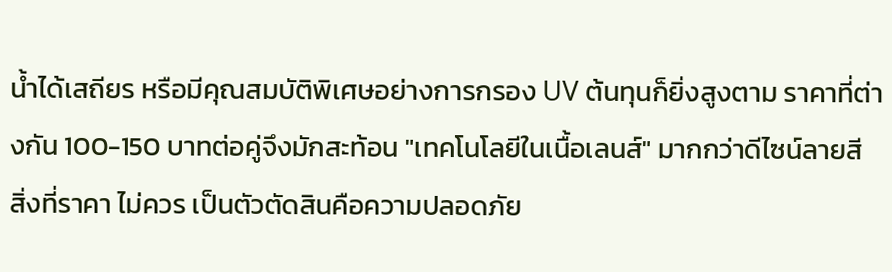น้ำได้เสถียร หรือมีคุณสมบัติพิเศษอย่างการกรอง UV ต้นทุนก็ยิ่งสูงตาม ราคาที่ต่างกัน 100-150 บาทต่อคู่จึงมักสะท้อน "เทคโนโลยีในเนื้อเลนส์" มากกว่าดีไซน์ลายสี
สิ่งที่ราคา ไม่ควร เป็นตัวตัดสินคือความปลอดภัย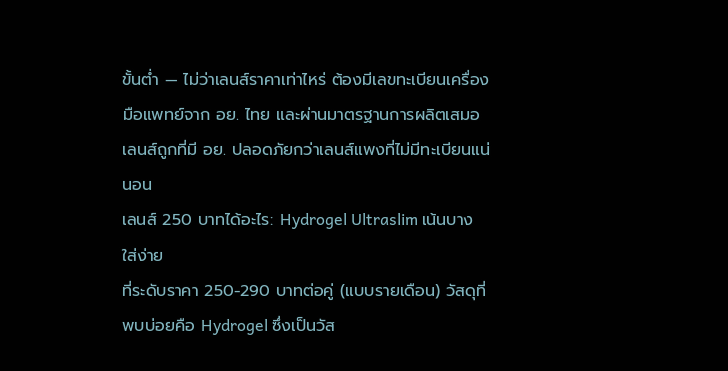ขั้นต่ำ — ไม่ว่าเลนส์ราคาเท่าไหร่ ต้องมีเลขทะเบียนเครื่องมือแพทย์จาก อย. ไทย และผ่านมาตรฐานการผลิตเสมอ เลนส์ถูกที่มี อย. ปลอดภัยกว่าเลนส์แพงที่ไม่มีทะเบียนแน่นอน
เลนส์ 250 บาทได้อะไร: Hydrogel Ultraslim เน้นบาง ใส่ง่าย
ที่ระดับราคา 250-290 บาทต่อคู่ (แบบรายเดือน) วัสดุที่พบบ่อยคือ Hydrogel ซึ่งเป็นวัส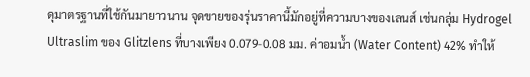ดุมาตรฐานที่ใช้กันมายาวนาน จุดขายของรุ่นราคานี้มักอยู่ที่ความบางของเลนส์ เช่นกลุ่ม Hydrogel Ultraslim ของ Glitzlens ที่บางเพียง 0.079-0.08 มม. ค่าอมน้ำ (Water Content) 42% ทำให้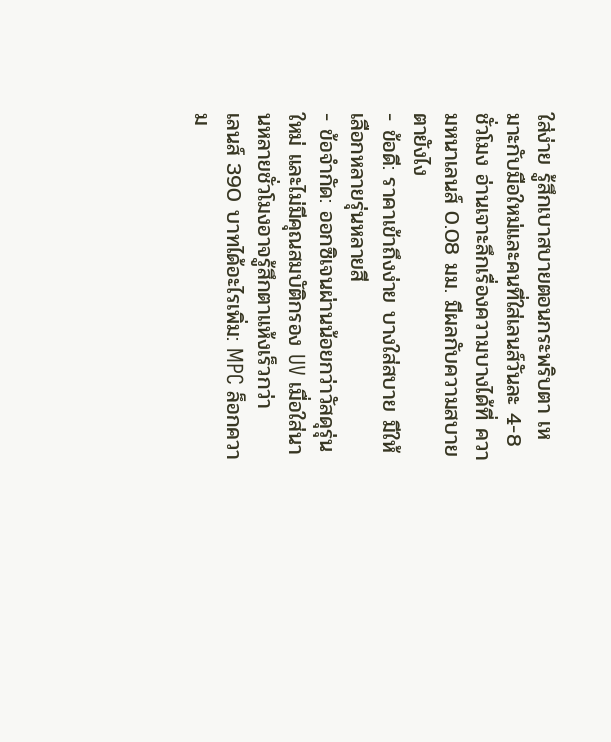ใส่ง่าย รู้สึกเบาสบายตอนกระพริบตา เหมาะกับมือใหม่และคนที่ใส่เลนส์วันละ 4-8 ชั่วโมง อ่านเจาะลึกเรื่องความบางได้ที่ ความหนาเลนส์ 0.08 มม. มีผลกับความสบายตายังไง
- ข้อดี: ราคาเข้าถึงง่าย บางใส่สบาย มีให้เลือกหลายรุ่นหลายสี
- ข้อจำกัด: ออกซิเจนผ่านน้อยกว่าวัสดุรุ่นใหม่ และไม่มีคุณสมบัติกรอง UV เมื่อใส่นานหลายชั่วโมงอาจรู้สึกตาแห้งเร็วกว่า
เลนส์ 390 บาทได้อะไรเพิ่ม: MPC ล็อกความ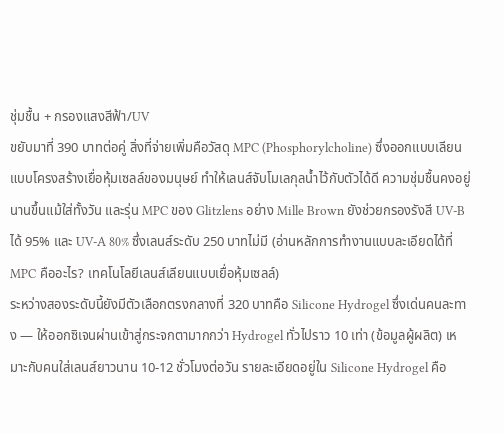ชุ่มชื้น + กรองแสงสีฟ้า/UV
ขยับมาที่ 390 บาทต่อคู่ สิ่งที่จ่ายเพิ่มคือวัสดุ MPC (Phosphorylcholine) ซึ่งออกแบบเลียนแบบโครงสร้างเยื่อหุ้มเซลล์ของมนุษย์ ทำให้เลนส์จับโมเลกุลน้ำไว้กับตัวได้ดี ความชุ่มชื้นคงอยู่นานขึ้นแม้ใส่ทั้งวัน และรุ่น MPC ของ Glitzlens อย่าง Mille Brown ยังช่วยกรองรังสี UV-B ได้ 95% และ UV-A 80% ซึ่งเลนส์ระดับ 250 บาทไม่มี (อ่านหลักการทำงานแบบละเอียดได้ที่ MPC คืออะไร? เทคโนโลยีเลนส์เลียนแบบเยื่อหุ้มเซลล์)
ระหว่างสองระดับนี้ยังมีตัวเลือกตรงกลางที่ 320 บาทคือ Silicone Hydrogel ซึ่งเด่นคนละทาง — ให้ออกซิเจนผ่านเข้าสู่กระจกตามากกว่า Hydrogel ทั่วไปราว 10 เท่า (ข้อมูลผู้ผลิต) เหมาะกับคนใส่เลนส์ยาวนาน 10-12 ชั่วโมงต่อวัน รายละเอียดอยู่ใน Silicone Hydrogel คือ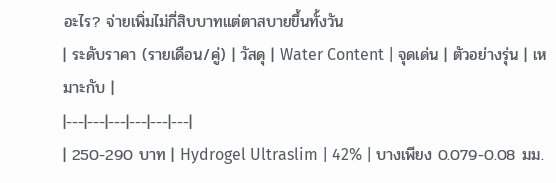อะไร? จ่ายเพิ่มไม่กี่สิบบาทแต่ตาสบายขึ้นทั้งวัน
| ระดับราคา (รายเดือน/คู่) | วัสดุ | Water Content | จุดเด่น | ตัวอย่างรุ่น | เหมาะกับ |
|---|---|---|---|---|---|
| 250-290 บาท | Hydrogel Ultraslim | 42% | บางเพียง 0.079-0.08 มม.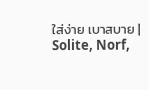ใส่ง่าย เบาสบาย | Solite, Norf,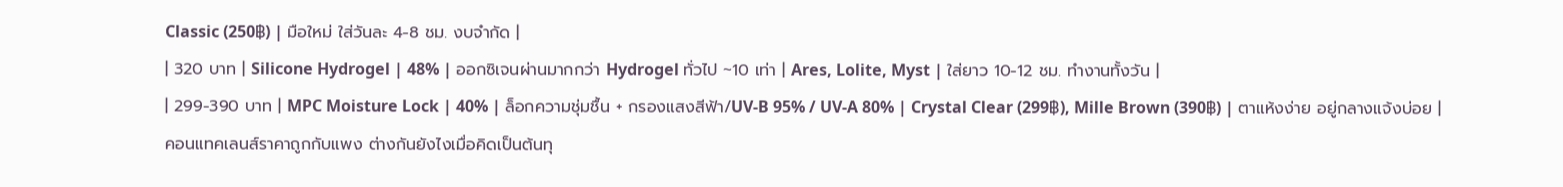Classic (250฿) | มือใหม่ ใส่วันละ 4-8 ชม. งบจำกัด |
| 320 บาท | Silicone Hydrogel | 48% | ออกซิเจนผ่านมากกว่า Hydrogel ทั่วไป ~10 เท่า | Ares, Lolite, Myst | ใส่ยาว 10-12 ชม. ทำงานทั้งวัน |
| 299-390 บาท | MPC Moisture Lock | 40% | ล็อกความชุ่มชื้น + กรองแสงสีฟ้า/UV-B 95% / UV-A 80% | Crystal Clear (299฿), Mille Brown (390฿) | ตาแห้งง่าย อยู่กลางแจ้งบ่อย |
คอนแทคเลนส์ราคาถูกกับแพง ต่างกันยังไงเมื่อคิดเป็นต้นทุ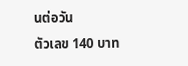นต่อวัน
ตัวเลข 140 บาท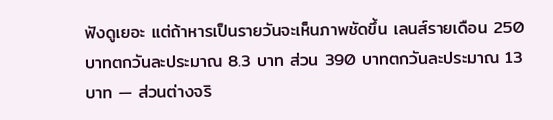ฟังดูเยอะ แต่ถ้าหารเป็นรายวันจะเห็นภาพชัดขึ้น เลนส์รายเดือน 250 บาทตกวันละประมาณ 8.3 บาท ส่วน 390 บาทตกวันละประมาณ 13 บาท — ส่วนต่างจริ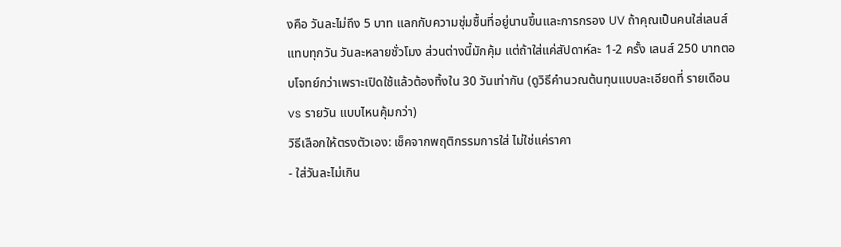งคือ วันละไม่ถึง 5 บาท แลกกับความชุ่มชื้นที่อยู่นานขึ้นและการกรอง UV ถ้าคุณเป็นคนใส่เลนส์แทบทุกวัน วันละหลายชั่วโมง ส่วนต่างนี้มักคุ้ม แต่ถ้าใส่แค่สัปดาห์ละ 1-2 ครั้ง เลนส์ 250 บาทตอบโจทย์กว่าเพราะเปิดใช้แล้วต้องทิ้งใน 30 วันเท่ากัน (ดูวิธีคำนวณต้นทุนแบบละเอียดที่ รายเดือน vs รายวัน แบบไหนคุ้มกว่า)
วิธีเลือกให้ตรงตัวเอง: เช็คจากพฤติกรรมการใส่ ไม่ใช่แค่ราคา
- ใส่วันละไม่เกิน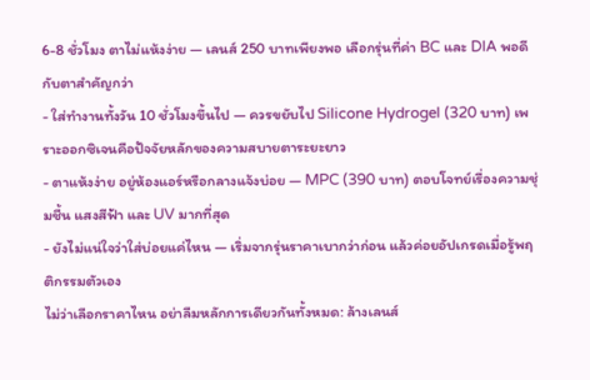6-8 ชั่วโมง ตาไม่แห้งง่าย — เลนส์ 250 บาทเพียงพอ เลือกรุ่นที่ค่า BC และ DIA พอดีกับตาสำคัญกว่า
- ใส่ทำงานทั้งวัน 10 ชั่วโมงขึ้นไป — ควรขยับไป Silicone Hydrogel (320 บาท) เพราะออกซิเจนคือปัจจัยหลักของความสบายตาระยะยาว
- ตาแห้งง่าย อยู่ห้องแอร์หรือกลางแจ้งบ่อย — MPC (390 บาท) ตอบโจทย์เรื่องความชุ่มชื้น แสงสีฟ้า และ UV มากที่สุด
- ยังไม่แน่ใจว่าใส่บ่อยแค่ไหน — เริ่มจากรุ่นราคาเบากว่าก่อน แล้วค่อยอัปเกรดเมื่อรู้พฤติกรรมตัวเอง
ไม่ว่าเลือกราคาไหน อย่าลืมหลักการเดียวกันทั้งหมด: ล้างเลนส์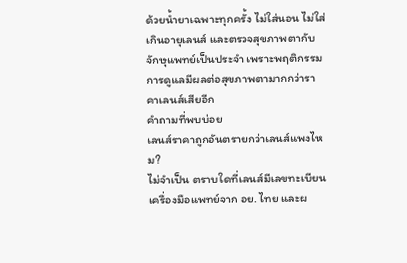ด้วยน้ำยาเฉพาะทุกครั้ง ไม่ใส่นอน ไม่ใส่เกินอายุเลนส์ และตรวจสุขภาพตากับจักษุแพทย์เป็นประจำ เพราะพฤติกรรมการดูแลมีผลต่อสุขภาพตามากกว่าราคาเลนส์เสียอีก
คำถามที่พบบ่อย
เลนส์ราคาถูกอันตรายกว่าเลนส์แพงไหม?
ไม่จำเป็น ตราบใดที่เลนส์มีเลขทะเบียนเครื่องมือแพทย์จาก อย. ไทย และผ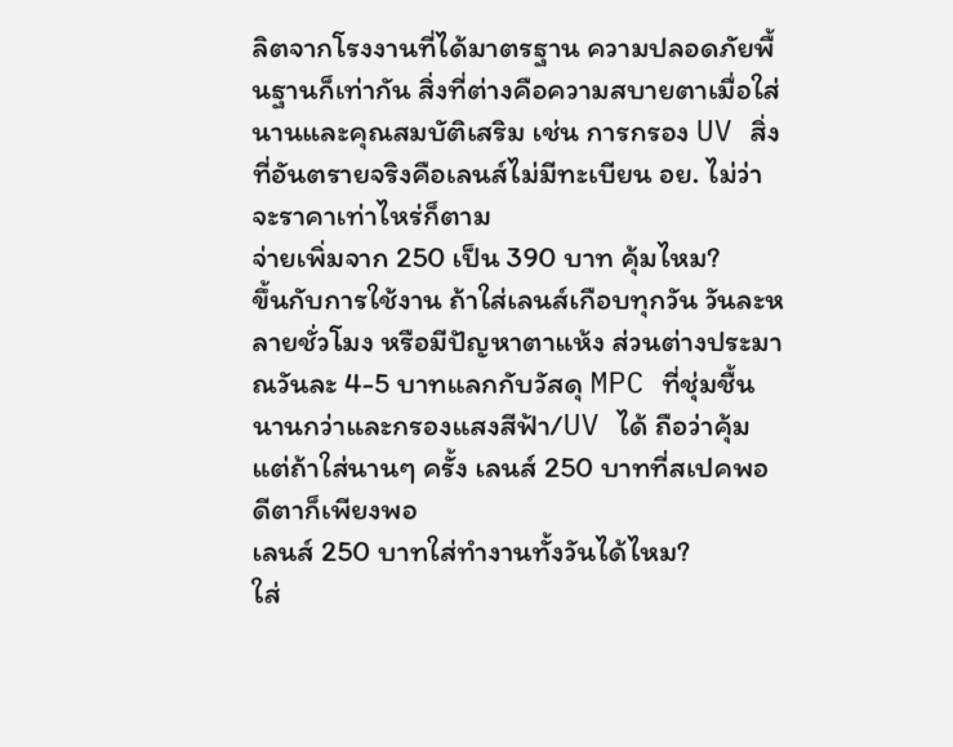ลิตจากโรงงานที่ได้มาตรฐาน ความปลอดภัยพื้นฐานก็เท่ากัน สิ่งที่ต่างคือความสบายตาเมื่อใส่นานและคุณสมบัติเสริม เช่น การกรอง UV สิ่งที่อันตรายจริงคือเลนส์ไม่มีทะเบียน อย. ไม่ว่าจะราคาเท่าไหร่ก็ตาม
จ่ายเพิ่มจาก 250 เป็น 390 บาท คุ้มไหม?
ขึ้นกับการใช้งาน ถ้าใส่เลนส์เกือบทุกวัน วันละหลายชั่วโมง หรือมีปัญหาตาแห้ง ส่วนต่างประมาณวันละ 4-5 บาทแลกกับวัสดุ MPC ที่ชุ่มชื้นนานกว่าและกรองแสงสีฟ้า/UV ได้ ถือว่าคุ้ม แต่ถ้าใส่นานๆ ครั้ง เลนส์ 250 บาทที่สเปคพอดีตาก็เพียงพอ
เลนส์ 250 บาทใส่ทำงานทั้งวันได้ไหม?
ใส่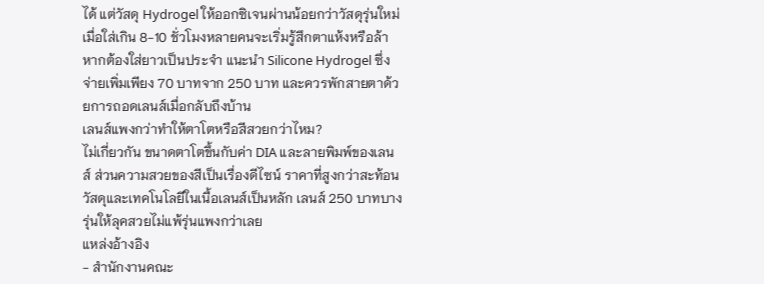ได้ แต่วัสดุ Hydrogel ให้ออกซิเจนผ่านน้อยกว่าวัสดุรุ่นใหม่ เมื่อใส่เกิน 8-10 ชั่วโมงหลายคนจะเริ่มรู้สึกตาแห้งหรือล้า หากต้องใส่ยาวเป็นประจำ แนะนำ Silicone Hydrogel ซึ่งจ่ายเพิ่มเพียง 70 บาทจาก 250 บาท และควรพักสายตาด้วยการถอดเลนส์เมื่อกลับถึงบ้าน
เลนส์แพงกว่าทำให้ตาโตหรือสีสวยกว่าไหม?
ไม่เกี่ยวกัน ขนาดตาโตขึ้นกับค่า DIA และลายพิมพ์ของเลนส์ ส่วนความสวยของสีเป็นเรื่องดีไซน์ ราคาที่สูงกว่าสะท้อนวัสดุและเทคโนโลยีในเนื้อเลนส์เป็นหลัก เลนส์ 250 บาทบางรุ่นให้ลุคสวยไม่แพ้รุ่นแพงกว่าเลย
แหล่งอ้างอิง
- สำนักงานคณะ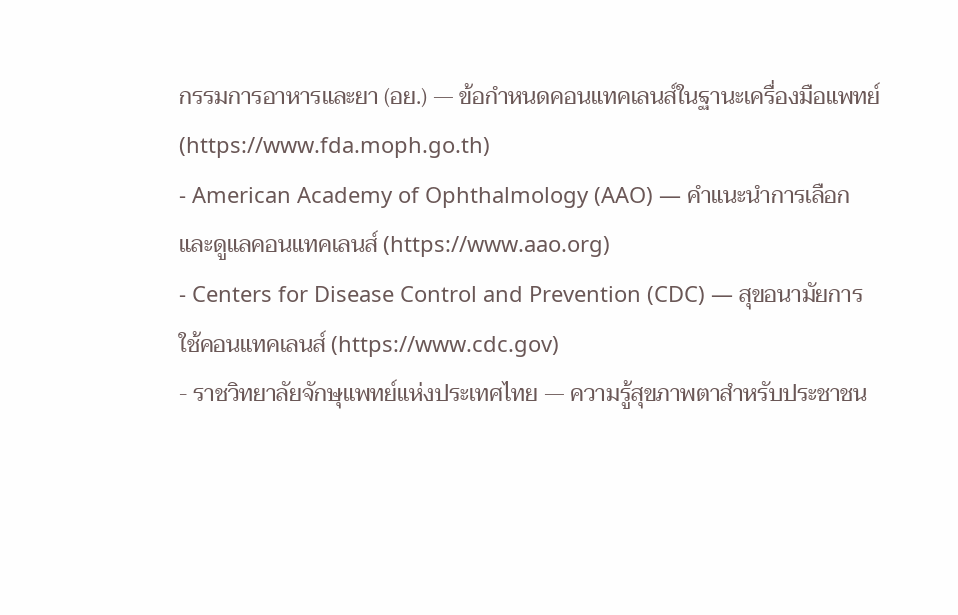กรรมการอาหารและยา (อย.) — ข้อกำหนดคอนแทคเลนส์ในฐานะเครื่องมือแพทย์ (https://www.fda.moph.go.th)
- American Academy of Ophthalmology (AAO) — คำแนะนำการเลือกและดูแลคอนแทคเลนส์ (https://www.aao.org)
- Centers for Disease Control and Prevention (CDC) — สุขอนามัยการใช้คอนแทคเลนส์ (https://www.cdc.gov)
- ราชวิทยาลัยจักษุแพทย์แห่งประเทศไทย — ความรู้สุขภาพตาสำหรับประชาชน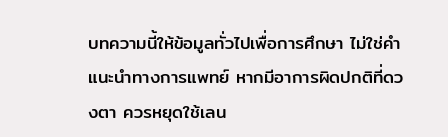บทความนี้ให้ข้อมูลทั่วไปเพื่อการศึกษา ไม่ใช่คำแนะนำทางการแพทย์ หากมีอาการผิดปกติที่ดวงตา ควรหยุดใช้เลน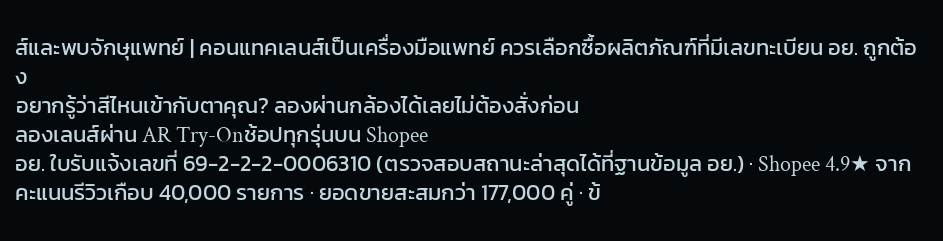ส์และพบจักษุแพทย์ | คอนแทคเลนส์เป็นเครื่องมือแพทย์ ควรเลือกซื้อผลิตภัณฑ์ที่มีเลขทะเบียน อย. ถูกต้อง
อยากรู้ว่าสีไหนเข้ากับตาคุณ? ลองผ่านกล้องได้เลยไม่ต้องสั่งก่อน
ลองเลนส์ผ่าน AR Try-Onช้อปทุกรุ่นบน Shopee
อย. ใบรับแจ้งเลขที่ 69-2-2-2-0006310 (ตรวจสอบสถานะล่าสุดได้ที่ฐานข้อมูล อย.) · Shopee 4.9★ จากคะแนนรีวิวเกือบ 40,000 รายการ · ยอดขายสะสมกว่า 177,000 คู่ · ข้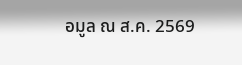อมูล ณ ส.ค. 2569